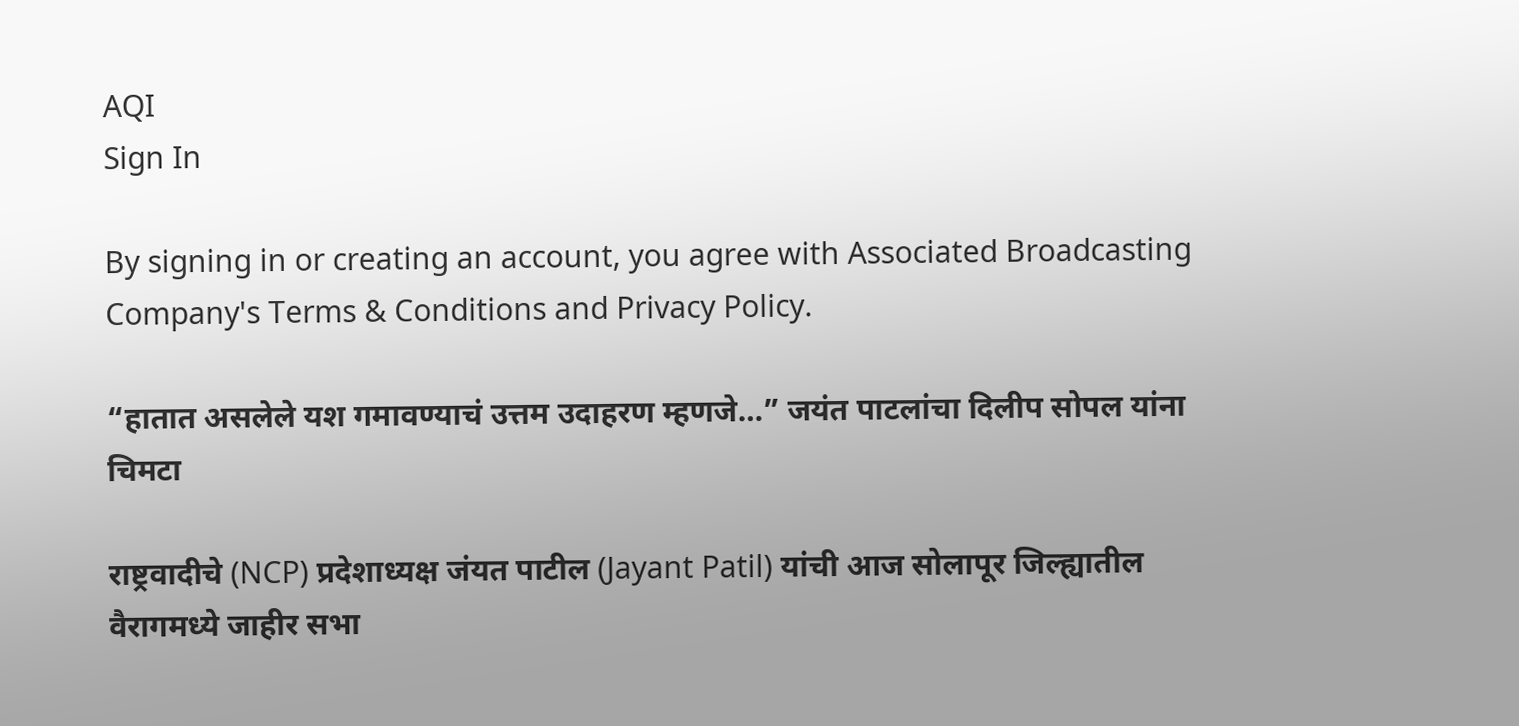AQI
Sign In

By signing in or creating an account, you agree with Associated Broadcasting Company's Terms & Conditions and Privacy Policy.

“हातात असलेले यश गमावण्याचं उत्तम उदाहरण म्हणजे…” जयंत पाटलांचा दिलीप सोपल यांना चिमटा

राष्ट्रवादीचे (NCP) प्रदेशाध्यक्ष जंयत पाटील (Jayant Patil) यांची आज सोलापूर जिल्ह्यातील वैरागमध्ये जाहीर सभा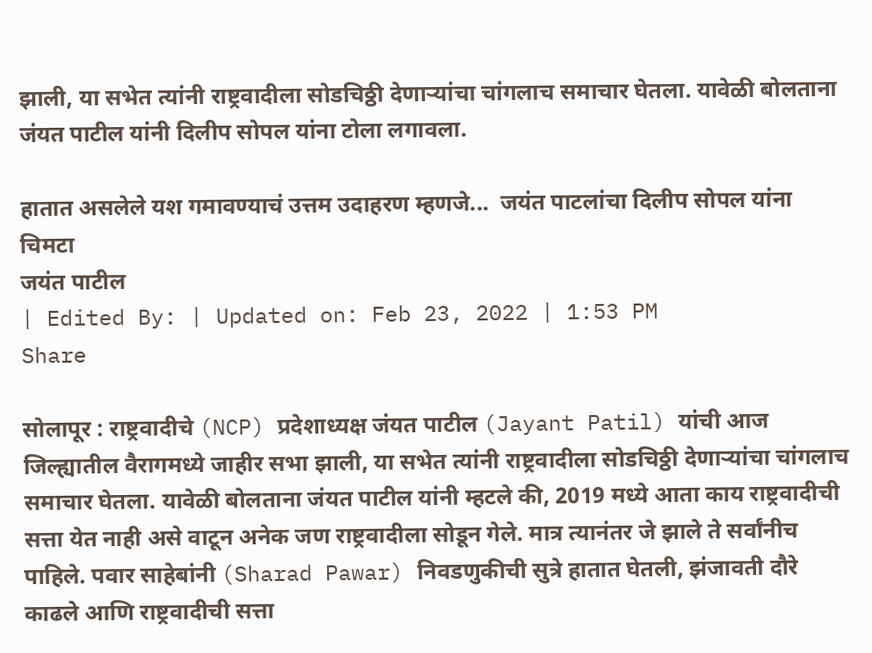झाली, या सभेत त्यांनी राष्ट्रवादीला सोडचिठ्ठी देणाऱ्यांचा चांगलाच समाचार घेतला. यावेळी बोलताना जंयत पाटील यांनी दिलीप सोपल यांना टोला लगावला.

हातात असलेले यश गमावण्याचं उत्तम उदाहरण म्हणजे...  जयंत पाटलांचा दिलीप सोपल यांना चिमटा
जयंत पाटील
| Edited By: | Updated on: Feb 23, 2022 | 1:53 PM
Share

सोलापूर : राष्ट्रवादीचे (NCP) प्रदेशाध्यक्ष जंयत पाटील (Jayant Patil) यांची आज जिल्ह्यातील वैरागमध्ये जाहीर सभा झाली, या सभेत त्यांनी राष्ट्रवादीला सोडचिठ्ठी देणाऱ्यांचा चांगलाच समाचार घेतला. यावेळी बोलताना जंयत पाटील यांनी म्हटले की, 2019 मध्ये आता काय राष्ट्रवादीची सत्ता येत नाही असे वाटून अनेक जण राष्ट्रवादीला सोडून गेले. मात्र त्यानंतर जे झाले ते सर्वांनीच पाहिले. पवार साहेबांनी (Sharad Pawar) निवडणुकीची सुत्रे हातात घेतली, झंजावती दौरे काढले आणि राष्ट्रवादीची सत्ता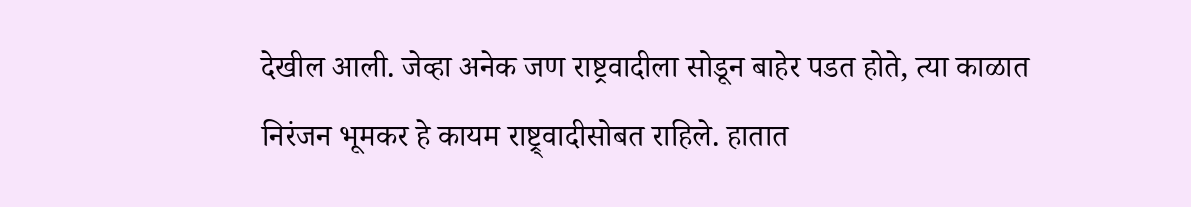देखील आली. जेव्हा अनेक जण राष्ट्रवादीला सोडून बाहेर पडत होते, त्या काळात निरंजन भूमकर हे कायम राष्ट्र्वादीसोबत राहिले. हातात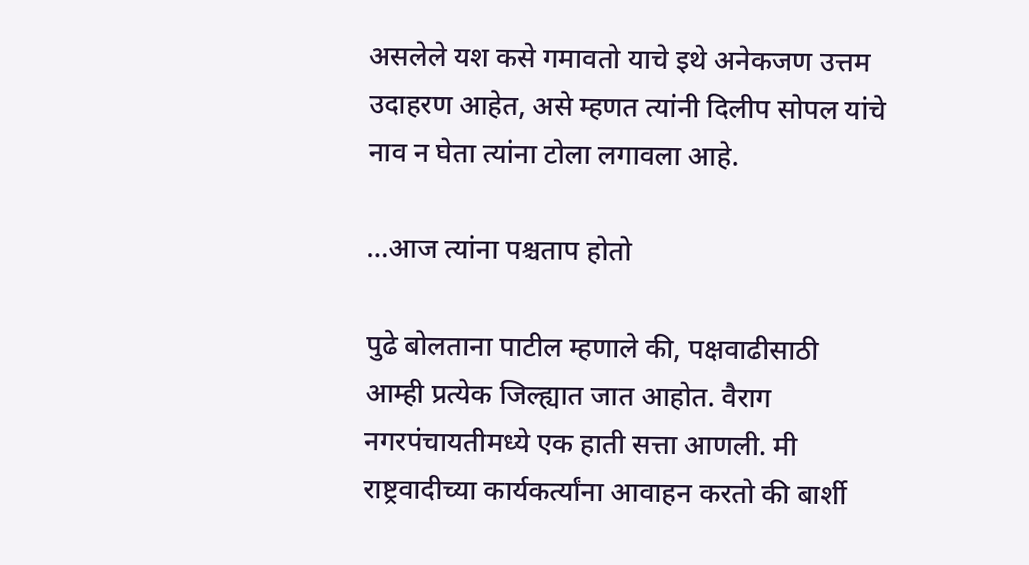असलेले यश कसे गमावतो याचे इथे अनेकजण उत्तम उदाहरण आहेत, असे म्हणत त्यांनी दिलीप सोपल यांचे नाव न घेता त्यांना टोला लगावला आहे.

…आज त्यांना पश्चताप होतो

पुढे बोलताना पाटील म्हणाले की, पक्षवाढीसाठी आम्ही प्रत्येक जिल्ह्यात जात आहोत. वैराग नगरपंचायतीमध्ये एक हाती सत्ता आणली. मी राष्ट्रवादीच्या कार्यकर्त्यांना आवाहन करतो की बार्शी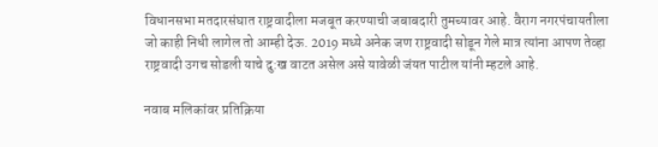विधानसभा मतदारसंघात राष्ट्रवादीला मजबूत करण्याची जबाबदारी तुमच्यावर आहे. वैराग नगरपंचायतीला जो काही निधी लागेल तो आम्ही देऊ. 2019 मध्ये अनेक जण राष्ट्रवादी सोडून गेले मात्र त्यांना आपण तेव्हा राष्ट्रवादी उगच सोडली याचे दु:ख वाटत असेल असे यावेळी जंयत पाटील यांनी म्हटले आहे.

नवाब मलिकांवर प्रतिक्रिया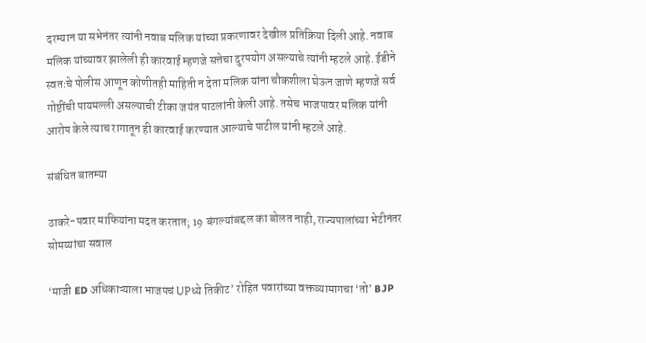दरम्यान या सभेनंतर त्यांनी नवाब मलिक यांच्या प्रकरणावर देखील प्रतिक्रिया दिली आहे. नवाब मलिक यांच्यावर झालेली ही कारवाई म्हणजे सत्तेचा दुरपयोग असल्याचे त्यांनी म्हटले आहे. ईडीने स्वतःचे पोलीस आणून कोणीतही माहिती न देता मलिक यांना चौकशीला घेऊन जाणे म्हणजे सर्व गोष्टींची पायमल्ली असल्याची टीका जयंत पाटलांनी केली आहे. तसेच भाजपावर मलिक यांनी आरोप केले त्याच रागातून ही कारवाई करण्यात आल्याचे पाटील यांनी म्हटले आहे.

संबंधित बातम्या

ठाकरे-पवार माफियांना मदत करतात; 19 बंगल्यांबद्दल का बोलत नाही, राज्यपालांच्या भेटीनंतर सोमय्यांचा सवाल

‘माजी ED अधिकाऱ्याला भाजपचं UPध्ये तिकीट’ रोहित पवारांच्या वक्तव्यामागचा ‘तो’ BJP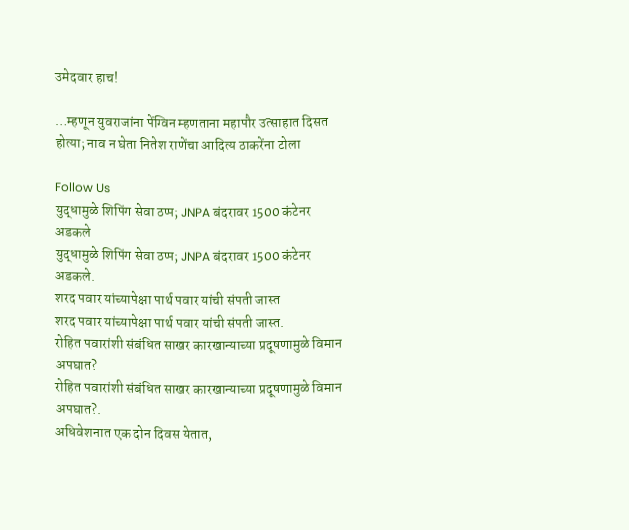उमेदवार हाच!

…म्हणून युवराजांना पेंग्विन म्हणताना महापौर उत्साहात दिसत होत्या; नाव न घेता नितेश राणेंचा आदित्य ठाकरेंना टोला

Follow Us
युद्धामुळे शिपिंग सेवा ठप्प; JNPA बंदरावर 1500 कंटेनर अडकले
युद्धामुळे शिपिंग सेवा ठप्प; JNPA बंदरावर 1500 कंटेनर अडकले.
शरद पवार यांच्यापेक्षा पार्थ पवार यांची संपती जास्त
शरद पवार यांच्यापेक्षा पार्थ पवार यांची संपती जास्त.
रोहित पवारांशी संबंधित साखर कारखान्याच्या प्रदूषणामुळे विमान अपघात?
रोहित पवारांशी संबंधित साखर कारखान्याच्या प्रदूषणामुळे विमान अपघात?.
अधिवेशनात एक दोन दिवस येतात,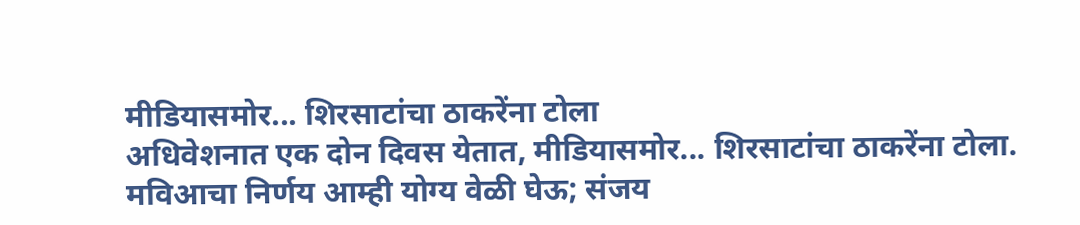मीडियासमोर... शिरसाटांचा ठाकरेंना टोला
अधिवेशनात एक दोन दिवस येतात, मीडियासमोर... शिरसाटांचा ठाकरेंना टोला.
मविआचा निर्णय आम्ही योग्य वेळी घेऊ; संजय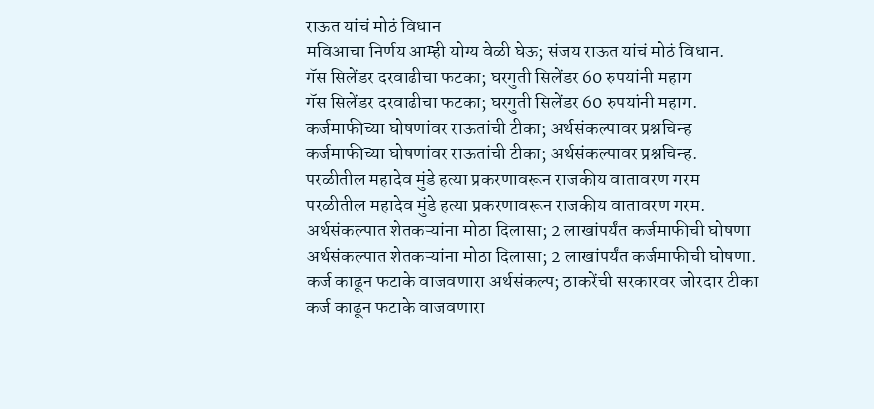राऊत यांचं मोठं विधान
मविआचा निर्णय आम्ही योग्य वेळी घेऊ; संजय राऊत यांचं मोठं विधान.
गॅस सिलेंडर दरवाढीचा फटका; घरगुती सिलेंडर 60 रुपयांनी महाग
गॅस सिलेंडर दरवाढीचा फटका; घरगुती सिलेंडर 60 रुपयांनी महाग.
कर्जमाफीच्या घोषणांवर राऊतांची टीका; अर्थसंकल्पावर प्रश्नचिन्ह
कर्जमाफीच्या घोषणांवर राऊतांची टीका; अर्थसंकल्पावर प्रश्नचिन्ह.
परळीतील महादेव मुंडे हत्या प्रकरणावरून राजकीय वातावरण गरम
परळीतील महादेव मुंडे हत्या प्रकरणावरून राजकीय वातावरण गरम.
अर्थसंकल्पात शेतकऱ्यांना मोठा दिलासा; 2 लाखांपर्यंत कर्जमाफीची घोषणा
अर्थसंकल्पात शेतकऱ्यांना मोठा दिलासा; 2 लाखांपर्यंत कर्जमाफीची घोषणा.
कर्ज काढून फटाके वाजवणारा अर्थसंकल्प; ठाकरेंची सरकारवर जोरदार टीका
कर्ज काढून फटाके वाजवणारा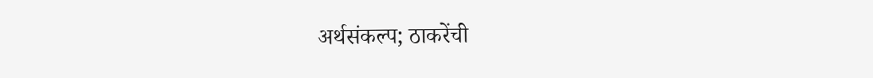अर्थसंकल्प; ठाकरेंची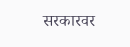सरकारवर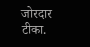जोरदार टीका.